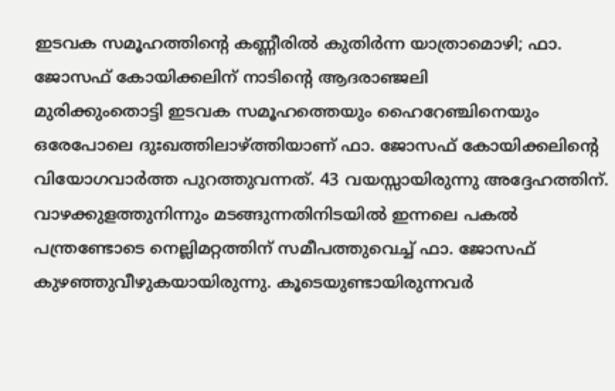ഇടവക സമൂഹത്തിന്റെ കണ്ണീരിൽ കുതിർന്ന യാത്രാമൊഴി; ഫാ. ജോസഫ് കോയിക്കലിന് നാടിന്റെ ആദരാഞ്ജലി
മുരിക്കുംതൊട്ടി ഇടവക സമൂഹത്തെയും ഹൈറേഞ്ചിനെയും ഒരേപോലെ ദുഃഖത്തിലാഴ്ത്തിയാണ് ഫാ. ജോസഫ് കോയിക്കലിന്റെ വിയോഗവാർത്ത പുറത്തുവന്നത്. 43 വയസ്സായിരുന്നു അദ്ദേഹത്തിന്. വാഴക്കുളത്തുനിന്നും മടങ്ങുന്നതിനിടയിൽ ഇന്നലെ പകൽ പന്ത്രണ്ടോടെ നെല്ലിമറ്റത്തിന് സമീപത്തുവെച്ച് ഫാ. ജോസഫ് കുഴഞ്ഞുവീഴുകയായിരുന്നു. കൂടെയുണ്ടായിരുന്നവർ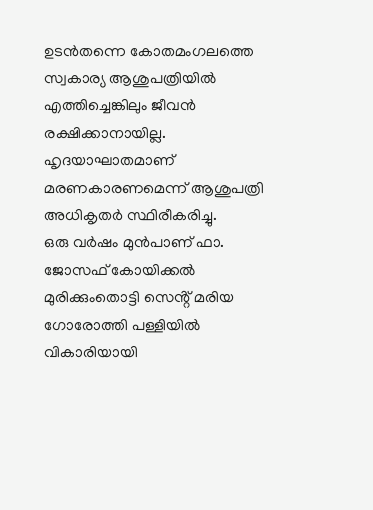ഉടൻതന്നെ കോതമംഗലത്തെ സ്വകാര്യ ആശുപത്രിയിൽ എത്തിച്ചെങ്കിലും ജീവൻ രക്ഷിക്കാനായില്ല. ഹൃദയാഘാതമാണ് മരണകാരണമെന്ന് ആശുപത്രി അധികൃതർ സ്ഥിരീകരിച്ചു.
ഒരു വർഷം മുൻപാണ് ഫാ. ജോസഫ് കോയിക്കൽ മുരിക്കുംതൊട്ടി സെൻ്റ് മരിയ ഗോരോത്തി പള്ളിയിൽ വികാരിയായി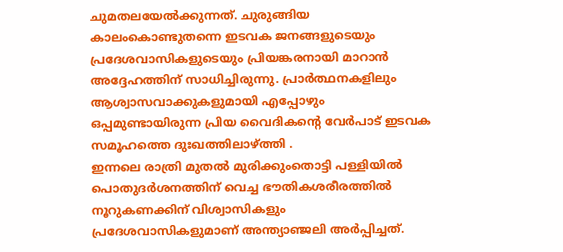ചുമതലയേൽക്കുന്നത്. ചുരുങ്ങിയ കാലംകൊണ്ടുതന്നെ ഇടവക ജനങ്ങളുടെയും പ്രദേശവാസികളുടെയും പ്രിയങ്കരനായി മാറാൻ അദ്ദേഹത്തിന് സാധിച്ചിരുന്നു. പ്രാർത്ഥനകളിലും ആശ്വാസവാക്കുകളുമായി എപ്പോഴും ഒപ്പമുണ്ടായിരുന്ന പ്രിയ വൈദികന്റെ വേർപാട് ഇടവക സമൂഹത്തെ ദുഃഖത്തിലാഴ്ത്തി .
ഇന്നലെ രാത്രി മുതൽ മുരിക്കുംതൊട്ടി പള്ളിയിൽ പൊതുദർശനത്തിന് വെച്ച ഭൗതികശരീരത്തിൽ നൂറുകണക്കിന് വിശ്വാസികളും പ്രദേശവാസികളുമാണ് അന്ത്യാഞ്ജലി അർപ്പിച്ചത്.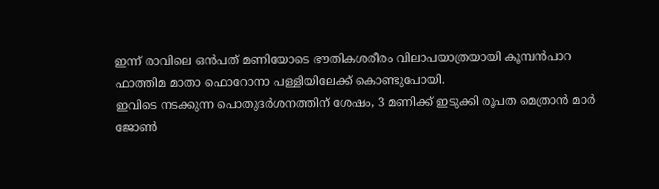ഇന്ന് രാവിലെ ഒൻപത് മണിയോടെ ഭൗതികശരീരം വിലാപയാത്രയായി കൂമ്പൻപാറ ഫാത്തിമ മാതാ ഫൊറോനാ പള്ളിയിലേക്ക് കൊണ്ടുപോയി.
ഇവിടെ നടക്കുന്ന പൊതുദർശനത്തിന് ശേഷം, 3 മണിക്ക് ഇടുക്കി രൂപത മെത്രാൻ മാർ ജോൺ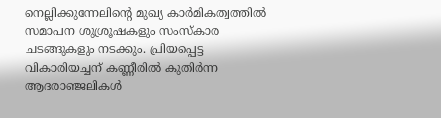നെല്ലിക്കുന്നേലിന്റെ മുഖ്യ കാർമികത്വത്തിൽ സമാപന ശുശ്രൂഷകളും സംസ്കാര ചടങ്ങുകളും നടക്കും. പ്രിയപ്പെട്ട വികാരിയച്ചന് കണ്ണീരിൽ കുതിർന്ന ആദരാഞ്ജലികൾ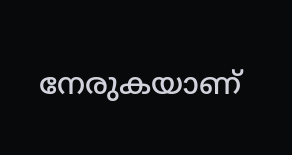നേരുകയാണ്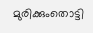മുരിക്കുംതൊട്ടി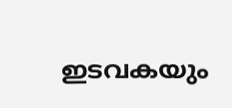ഇടവകയും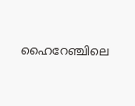ഹൈറേഞ്ചിലെ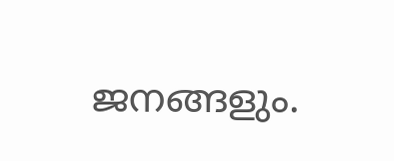ജനങ്ങളും.